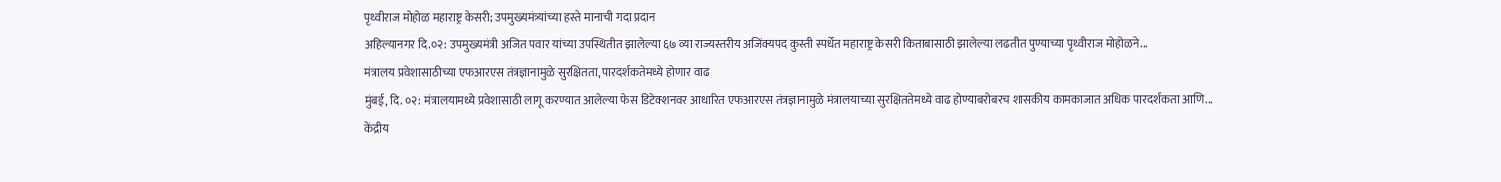पृथ्वीराज मोहोळ महाराष्ट्र केसरी; उपमुख्यमंत्र्यांच्या हस्ते मानाची गदा प्रदान
अहिल्यानगर दि.०२: उपमुख्यमंत्री अजित पवार यांच्या उपस्थितीत झालेल्या ६७ व्या राज्यस्तरीय अजिंक्यपद कुस्ती स्पर्धेत महाराष्ट्र केसरी किताबासाठी झालेल्या लढतीत पुण्याच्या पृथ्वीराज मोहोळने...
मंत्रालय प्रवेशासाठीच्या एफआरएस तंत्रज्ञानामुळे सुरक्षितता, पारदर्शकतेमध्ये होणार वाढ
मुंबई, दि. ०२: मंत्रालयामध्ये प्रवेशासाठी लागू करण्यात आलेल्या फेस डिटेक्शनवर आधारित एफआरएस तंत्रज्ञानामुळे मंत्रालयाच्या सुरक्षिततेमध्ये वाढ होण्याबरोबरच शासकीय कामकाजात अधिक पारदर्शकता आणि...
केंद्रीय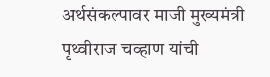अर्थसंकल्पावर माजी मुख्यमंत्री पृथ्वीराज चव्हाण यांची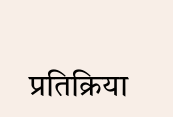प्रतिक्रिया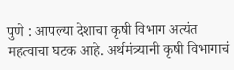पुणे : आपल्या देशाचा कृषी विभाग अत्यंत महत्वाचा घटक आहे. अर्थमंत्र्यानी कृषी विभागाचं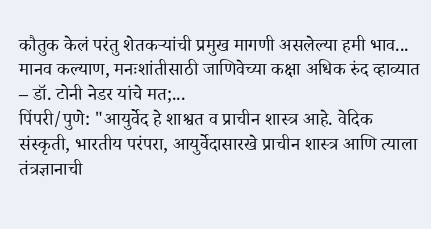कौतुक केलं परंतु शेतकऱ्यांची प्रमुख मागणी असलेल्या हमी भाव...
मानव कल्याण, मनःशांतीसाठी जाणिवेच्या कक्षा अधिक रुंद व्हाव्यात – डॉ. टोनी नेडर यांचे मत;...
पिंपरी/पुणे: "आयुर्वेद हे शाश्वत व प्राचीन शास्त्र आहे. वेदिक संस्कृती, भारतीय परंपरा, आयुर्वेदासारखे प्राचीन शास्त्र आणि त्याला तंत्रज्ञानाची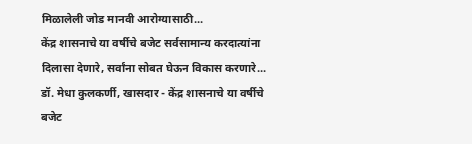मिळालेली जोड मानवी आरोग्यासाठी...
केंद्र शासनाचे या वर्षीचे बजेट सर्वसामान्य करदात्यांना दिलासा देणारे, सर्वांना सोबत घेऊन विकास करणारे...
डॉ. मेधा कुलकर्णी, खासदार - केंद्र शासनाचे या वर्षीचे बजेट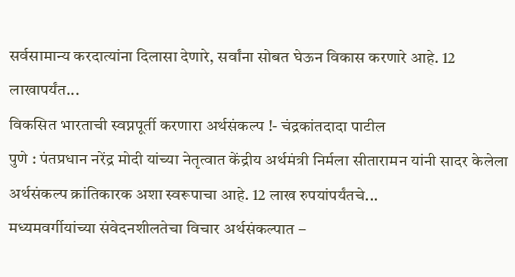सर्वसामान्य करदात्यांना दिलासा देणारे, सर्वांना सोबत घेऊन विकास करणारे आहे. 12 लाखापर्यंत...
विकसित भारताची स्वप्नपूर्ती करणारा अर्थसंकल्प !- चंद्रकांतदादा पाटील
पुणे : पंतप्रधान नरेंद्र मोदी यांच्या नेतृत्वात केंद्रीय अर्थमंत्री निर्मला सीतारामन यांनी सादर केलेला अर्थसंकल्प क्रांतिकारक अशा स्वरूपाचा आहे. 12 लाख रुपयांपर्यंतचे...
मध्यमवर्गीयांच्या संवेदनशीलतेचा विचार अर्थसंकल्पात –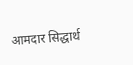आमदार सिद्धार्थ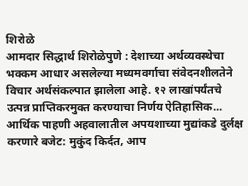शिरोळे
आमदार सिद्धार्थ शिरोळेपुणे : देशाच्या अर्थव्यवस्थेचा भक्कम आधार असलेल्या मध्यमवर्गाचा संवेदनशीलतेने विचार अर्थसंकल्पात झालेला आहे. १२ लाखांपर्यंतचे उत्पन्न प्राप्तिकरमुक्त करण्याचा निर्णय ऐतिहासिक...
आर्थिक पाहणी अहवालातील अपयशाच्या मुद्यांकडे दुर्लक्ष करणारे बजेट: मुकुंद किर्दत, आप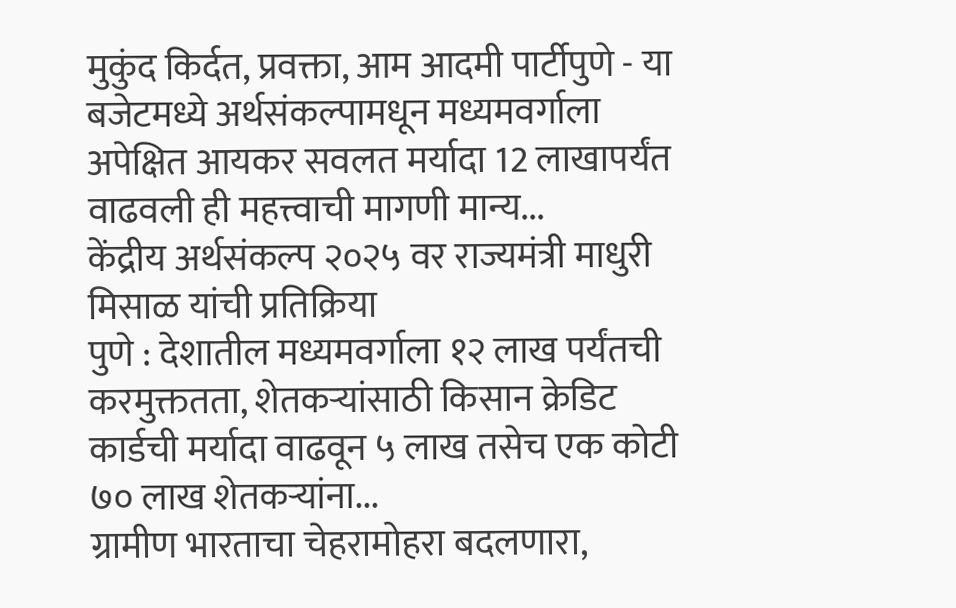मुकुंद किर्दत, प्रवक्ता, आम आदमी पार्टीपुणे - या बजेटमध्ये अर्थसंकल्पामधून मध्यमवर्गाला अपेक्षित आयकर सवलत मर्यादा 12 लाखापर्यंत वाढवली ही महत्त्वाची मागणी मान्य...
केंद्रीय अर्थसंकल्प २०२५ वर राज्यमंत्री माधुरी मिसाळ यांची प्रतिक्रिया
पुणे : देशातील मध्यमवर्गाला १२ लाख पर्यंतची करमुक्ततता, शेतकऱ्यांसाठी किसान क्रेडिट कार्डची मर्यादा वाढवून ५ लाख तसेच एक कोटी ७० लाख शेतकऱ्यांना...
ग्रामीण भारताचा चेहरामोहरा बदलणारा,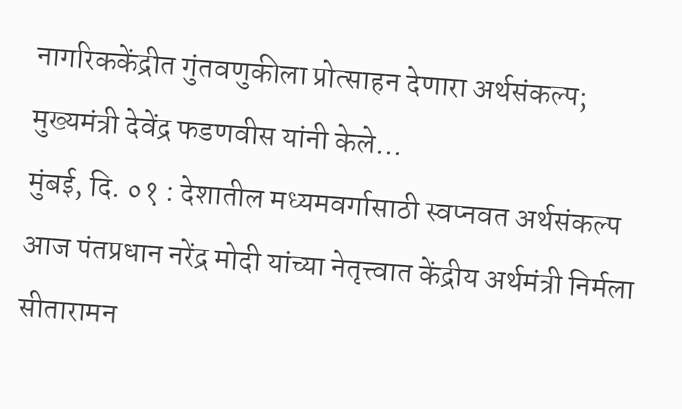नागरिककेंद्रीत गुंतवणुकीला प्रोत्साहन देणारा अर्थसंकल्प; मुख्यमंत्री देवेंद्र फडणवीस यांनी केले...
मुंबई, दि. ०१ : देशातील मध्यमवर्गासाठी स्वप्नवत अर्थसंकल्प आज पंतप्रधान नरेंद्र मोदी यांच्या नेतृत्त्वात केंद्रीय अर्थमंत्री निर्मला सीतारामन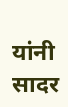यांनी सादर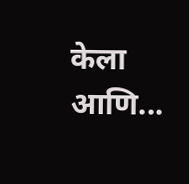केला आणि...